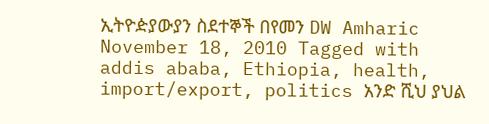ኢትዮዽያውያን ስደተኞች በየመን DW Amharic November 18, 2010 Tagged with addis ababa, Ethiopia, health, import/export, politics አንድ ሺህ ያህል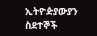ኢትዮዽያውያን ስደተኞች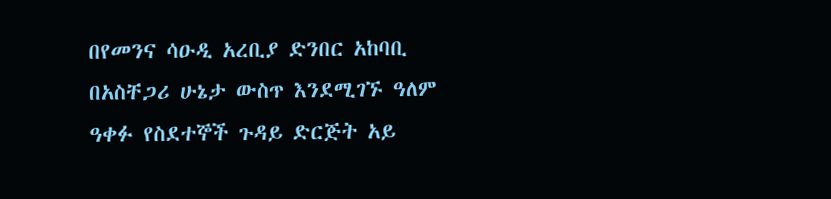በየመንና ሳዑዲ አረቢያ ድንበር አከባቢ በአስቸጋሪ ሁኔታ ውስጥ እንደሚገኙ ዓለም ዓቀፉ የስደተኞች ጉዳይ ድርጅት አይ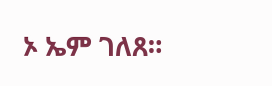ኦ ኤም ገለጸ።